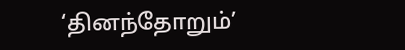‘தினந்தோறும்’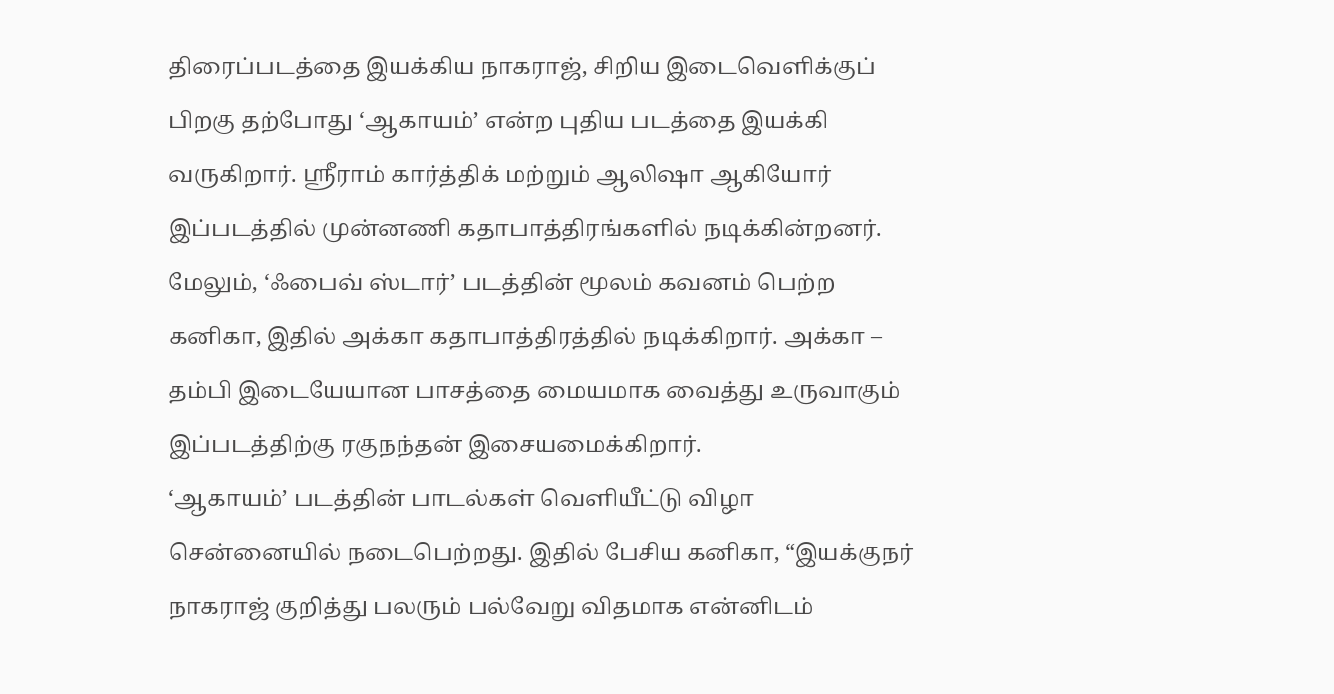திரைப்படத்தை இயக்கிய நாகராஜ், சிறிய இடைவெளிக்குப் பிறகு தற்போது ‘ஆகாயம்’ என்ற புதிய படத்தை இயக்கி வருகிறார். ஸ்ரீராம் கார்த்திக் மற்றும் ஆலிஷா ஆகியோர் இப்படத்தில் முன்னணி கதாபாத்திரங்களில் நடிக்கின்றனர். மேலும், ‘ஃபைவ் ஸ்டார்’ படத்தின் மூலம் கவனம் பெற்ற கனிகா, இதில் அக்கா கதாபாத்திரத்தில் நடிக்கிறார். அக்கா – தம்பி இடையேயான பாசத்தை மையமாக வைத்து உருவாகும் இப்படத்திற்கு ரகுநந்தன் இசையமைக்கிறார்.
‘ஆகாயம்’ படத்தின் பாடல்கள் வெளியீட்டு விழா சென்னையில் நடைபெற்றது. இதில் பேசிய கனிகா, “இயக்குநர் நாகராஜ் குறித்து பலரும் பல்வேறு விதமாக என்னிடம்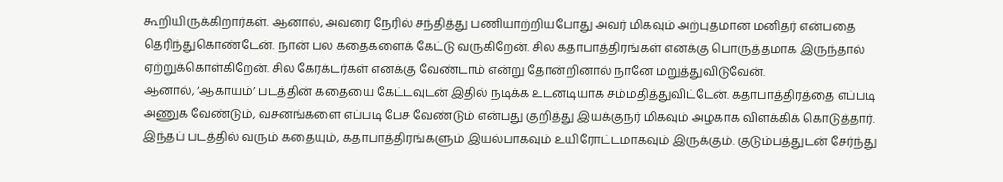கூறியிருக்கிறார்கள். ஆனால், அவரை நேரில் சந்தித்து பணியாற்றியபோது அவர் மிகவும் அற்புதமான மனிதர் என்பதை தெரிந்துகொண்டேன். நான் பல கதைகளைக் கேட்டு வருகிறேன். சில கதாபாத்திரங்கள் எனக்கு பொருத்தமாக இருந்தால் ஏற்றுக்கொள்கிறேன். சில கேரக்டர்கள் எனக்கு வேண்டாம் என்று தோன்றினால் நானே மறுத்துவிடுவேன்.
ஆனால், ‘ஆகாயம்’ படத்தின் கதையை கேட்டவுடன் இதில் நடிக்க உடனடியாக சம்மதித்துவிட்டேன். கதாபாத்திரத்தை எப்படி அணுக வேண்டும், வசனங்களை எப்படி பேச வேண்டும் என்பது குறித்து இயக்குநர் மிகவும் அழகாக விளக்கிக் கொடுத்தார். இந்தப் படத்தில் வரும் கதையும், கதாபாத்திரங்களும் இயல்பாகவும் உயிரோட்டமாகவும் இருக்கும். குடும்பத்துடன் சேர்ந்து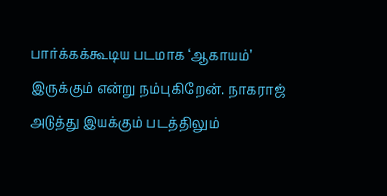பார்க்கக்கூடிய படமாக ‘ஆகாயம்’ இருக்கும் என்று நம்புகிறேன். நாகராஜ் அடுத்து இயக்கும் படத்திலும்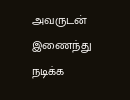அவருடன் இணைந்து நடிக்க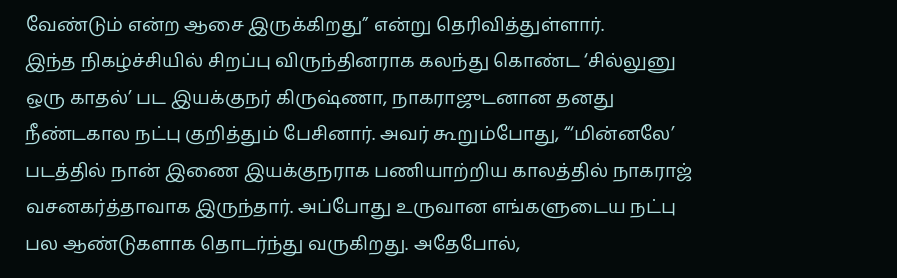வேண்டும் என்ற ஆசை இருக்கிறது” என்று தெரிவித்துள்ளார்.
இந்த நிகழ்ச்சியில் சிறப்பு விருந்தினராக கலந்து கொண்ட ‘சில்லுனு ஒரு காதல்’ பட இயக்குநர் கிருஷ்ணா, நாகராஜுடனான தனது நீண்டகால நட்பு குறித்தும் பேசினார். அவர் கூறும்போது, “‘மின்னலே’ படத்தில் நான் இணை இயக்குநராக பணியாற்றிய காலத்தில் நாகராஜ் வசனகர்த்தாவாக இருந்தார். அப்போது உருவான எங்களுடைய நட்பு பல ஆண்டுகளாக தொடர்ந்து வருகிறது. அதேபோல்,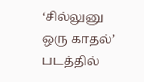‘சில்லுனு ஒரு காதல்’ படத்தில்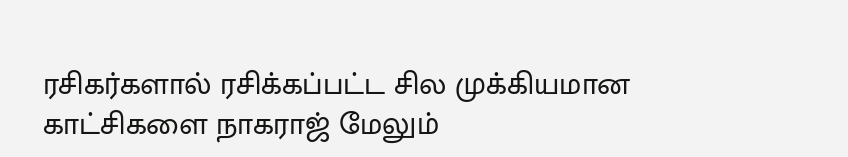ரசிகர்களால் ரசிக்கப்பட்ட சில முக்கியமான காட்சிகளை நாகராஜ் மேலும்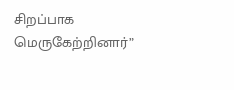சிறப்பாக மெருகேற்றினார்”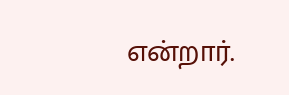என்றார்.